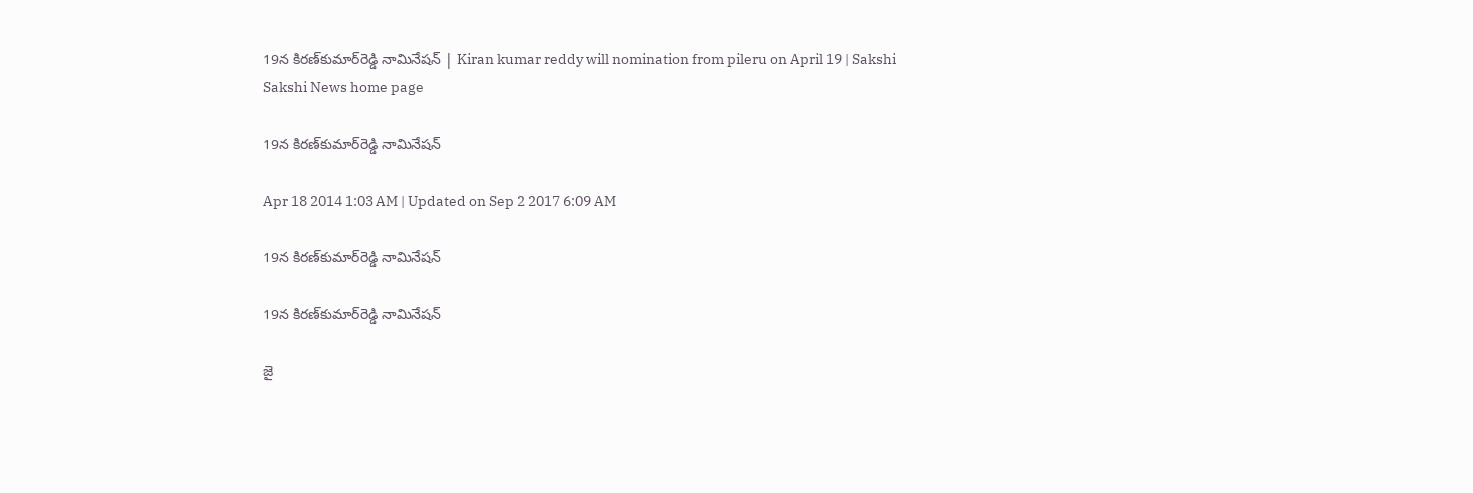19న కిరణ్‌కుమార్‌రెడ్డి నామినేషన్ | Kiran kumar reddy will nomination from pileru on April 19 | Sakshi
Sakshi News home page

19న కిరణ్‌కుమార్‌రెడ్డి నామినేషన్

Apr 18 2014 1:03 AM | Updated on Sep 2 2017 6:09 AM

19న కిరణ్‌కుమార్‌రెడ్డి నామినేషన్

19న కిరణ్‌కుమార్‌రెడ్డి నామినేషన్

జై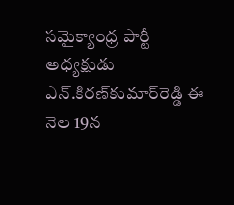సమైక్యాంధ్ర పార్టీ అధ్యక్షుడు ఎన్.కిరణ్‌కుమార్‌రెడ్డి ఈ నెల 19న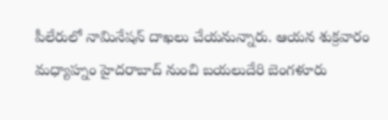పీలేరులో నామినేషన్ దాఖలు చేయనున్నారు. ఆయన శుక్రవారం మధ్యాహ్నం హైదరాబాద్ నుంచి బయలుదేరి బెంగళూరు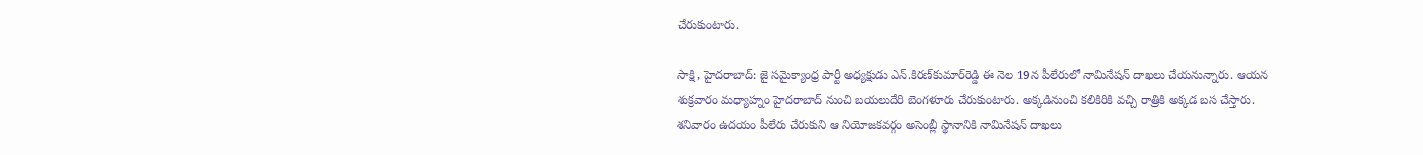చేరుకుంటారు.

సాక్షి, హైదరాబాద్: జై సమైక్యాంధ్ర పార్టీ అధ్యక్షుడు ఎన్.కిరణ్‌కుమార్‌రెడ్డి ఈ నెల 19న పీలేరులో నామినేషన్ దాఖలు చేయనున్నారు. ఆయన శుక్రవారం మధ్యాహ్నం హైదరాబాద్ నుంచి బయలుదేరి బెంగళూరు చేరుకుంటారు. అక్కడినుంచి కలికిరికి వచ్చి రాత్రికి అక్కడ బస చేస్తారు. శనివారం ఉదయం పీలేరు చేరుకుని ఆ నియోజకవర్గం అసెంబ్లీ స్థానానికి నామినేషన్ దాఖలు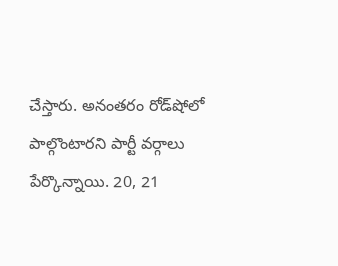చేస్తారు. అనంతరం రోడ్‌షోలో పాల్గొంటారని పార్టీ వర్గాలు పేర్కొన్నాయి. 20, 21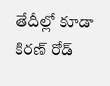తేదీల్లో కూడా కిరణ్ రోడ్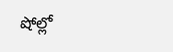షోల్లో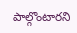పాల్గొంటారని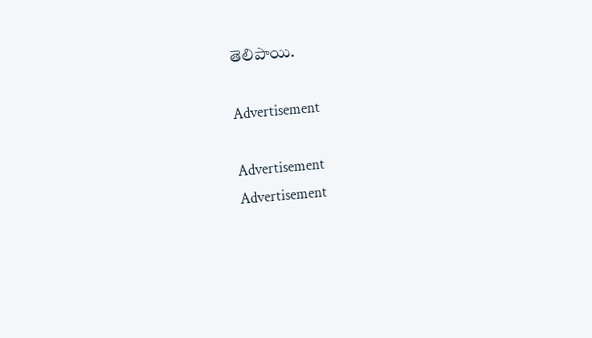తెలిపాయి.

Advertisement

Advertisement
Advertisement